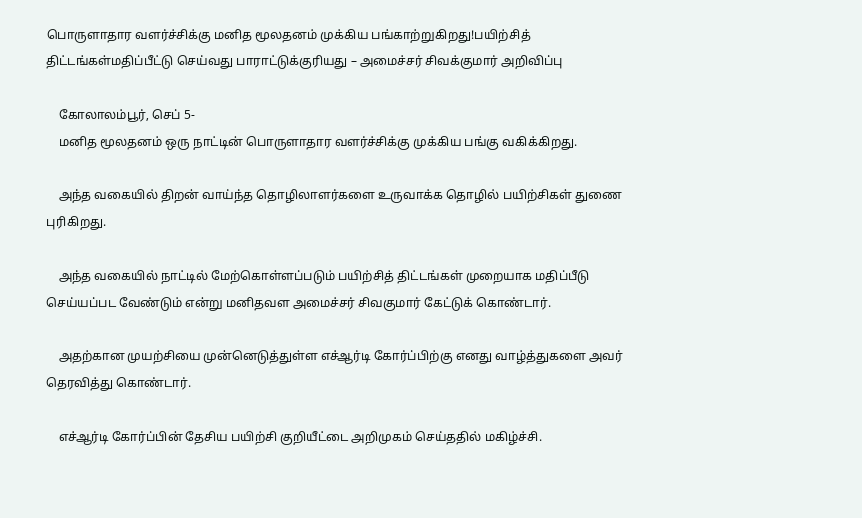பொருளாதார வளர்ச்சிக்கு மனித மூலதனம் முக்கிய பங்காற்றுகிறது!பயிற்சித் திட்டங்கள்மதிப்பீட்டு செய்வது பாராட்டுக்குரியது – அமைச்சர் சிவக்குமார் அறிவிப்பு

    கோலாலம்பூர், செப் 5-
    மனித மூலதனம் ஒரு நாட்டின் பொருளாதார வளர்ச்சிக்கு முக்கிய பங்கு வகிக்கிறது.

    அந்த வகையில் திறன் வாய்ந்த தொழிலாளர்களை உருவாக்க தொழில் பயிற்சிகள் துணை புரிகிறது.

    அந்த வகையில் நாட்டில் மேற்கொள்ளப்படும் பயிற்சித் திட்டங்கள் முறையாக மதிப்பீடு செய்யப்பட வேண்டும் என்று மனிதவள அமைச்சர் சிவகுமார் கேட்டுக் கொண்டார்.

    அதற்கான முயற்சியை முன்னெடுத்துள்ள எச்ஆர்டி கோர்ப்பிற்கு எனது வாழ்த்துகளை அவர் தெரவித்து கொண்டார்.

    எச்ஆர்டி கோர்ப்பின் தேசிய பயிற்சி குறியீட்டை அறிமுகம் செய்ததில் மகிழ்ச்சி.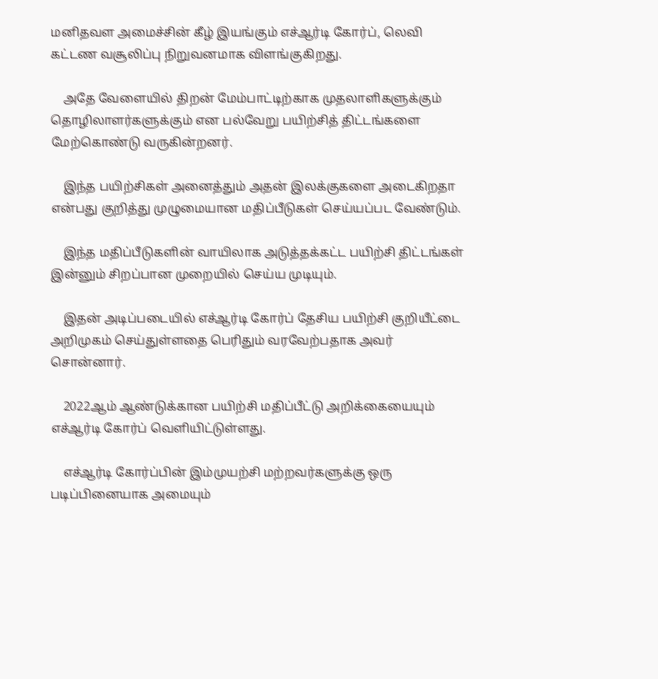மனிதவள அமைச்சின் கீழ் இயங்கும் எச்ஆர்டி கோர்ப், லெவி கட்டண வசூலிப்பு நிறுவனமாக விளங்குகிறது.

    அதே வேளையில் திறன் மேம்பாட்டிற்காக முதலாளிகளுக்கும் தொழிலாளர்களுக்கும் என பல்வேறு பயிற்சித் திட்டங்களை மேற்கொண்டு வருகின்றனர்.

    இந்த பயிற்சிகள் அனைத்தும் அதன் இலக்குகளை அடைகிறதா என்பது குறித்து முழுமையான மதிப்பீடுகள் செய்யப்பட வேண்டும்.

    இந்த மதிப்பீடுகளின் வாயிலாக அடுத்தக்கட்ட பயிற்சி திட்டங்கள் இன்னும் சிறப்பான முறையில் செய்ய முடியும்.

    இதன் அடிப்படையில் எச்ஆர்டி கோர்ப் தேசிய பயிற்சி குறியீட்டை அறிமுகம் செய்துள்ளதை பெரிதும் வரவேற்பதாக அவர் சொன்னார்.

    2022ஆம் ஆண்டுக்கான பயிற்சி மதிப்பீட்டு அறிக்கையையும் எச்ஆர்டி கோர்ப் வெளியிட்டுள்ளது.

    எச்ஆர்டி கோர்ப்பின் இம்முயற்சி மற்றவர்களுக்கு ஒரு படிப்பினையாக அமையும்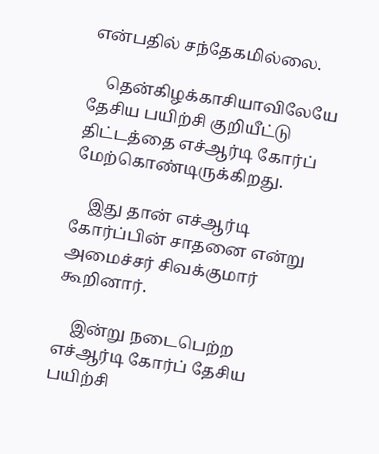என்பதில் சந்தேகமில்லை.

    தென்கிழக்காசியாவிலேயே தேசிய பயிற்சி குறியீட்டு திட்டத்தை எச்ஆர்டி கோர்ப் மேற்கொண்டிருக்கிறது.

    இது தான் எச்ஆர்டி கோர்ப்பின் சாதனை என்று அமைச்சர் சிவக்குமார் கூறினார்.

    இன்று நடைபெற்ற எச்ஆர்டி கோர்ப் தேசிய பயிற்சி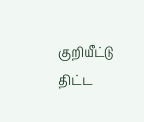குறியீட்டு திட்ட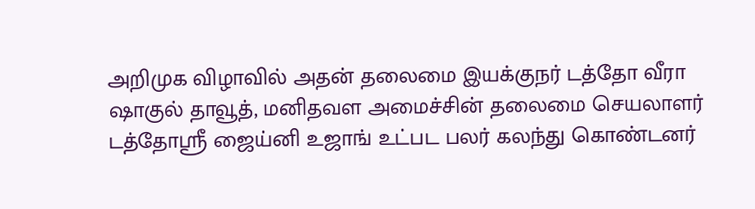அறிமுக விழாவில் அதன் தலைமை இயக்குநர் டத்தோ வீரா ஷாகுல் தாவூத், மனிதவள அமைச்சின் தலைமை செயலாளர் டத்தோஸ்ரீ ஜைய்னி உஜாங் உட்பட பலர் கலந்து கொண்டனர்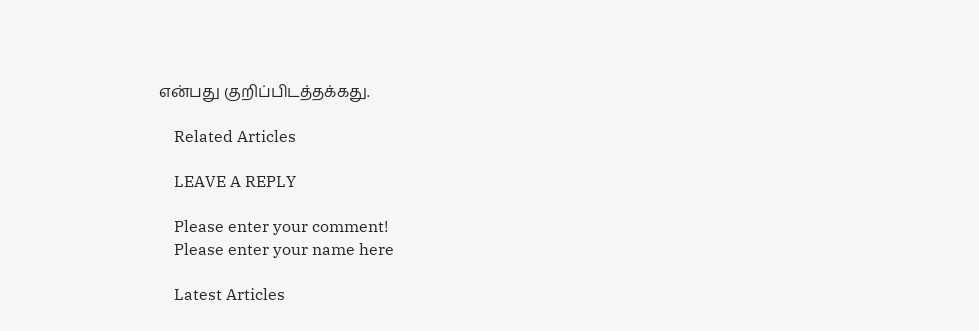என்பது குறிப்பிடத்தக்கது.

    Related Articles

    LEAVE A REPLY

    Please enter your comment!
    Please enter your name here

    Latest Articles